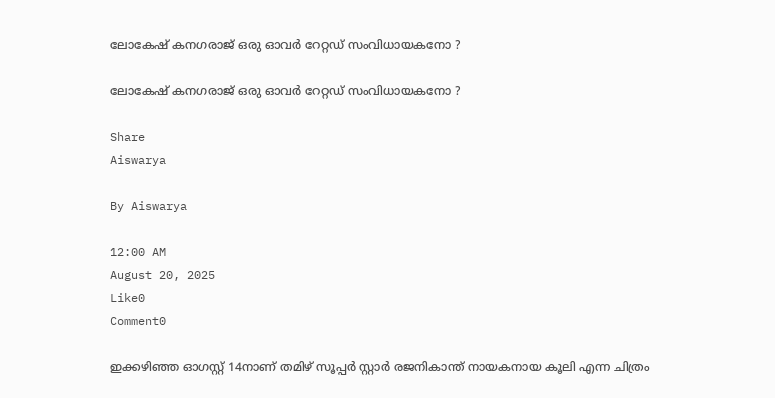ലോകേഷ് കനഗരാജ് ഒരു ഓവർ റേറ്റഡ് സംവിധായകനോ ?

ലോകേഷ് കനഗരാജ് ഒരു ഓവർ റേറ്റഡ് സംവിധായകനോ ?

Share
Aiswarya

By Aiswarya

12:00 AM
August 20, 2025
Like0
Comment0

ഇക്കഴിഞ്ഞ ഓഗസ്റ്റ് 14നാണ് തമിഴ് സൂപ്പർ സ്റ്റാർ രജനികാന്ത് നായകനായ കൂലി എന്ന ചിത്രം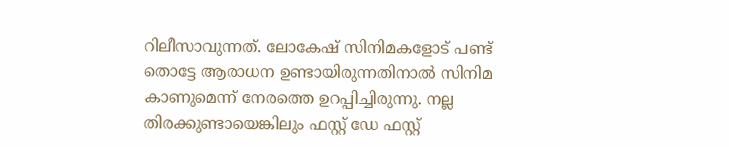റിലീസാവുന്നത്. ലോകേഷ് സിനിമകളോട് പണ്ട് തൊട്ടേ ആരാധന ഉണ്ടായിരുന്നതിനാൽ സിനിമ കാണുമെന്ന് നേരത്തെ ഉറപ്പിച്ചിരുന്നു. നല്ല തിരക്കുണ്ടായെങ്കിലും ഫസ്റ്റ് ഡേ ഫസ്റ്റ്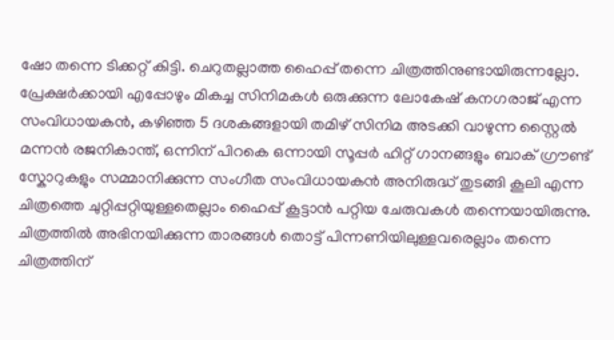ഷോ തന്നെ ടിക്കറ്റ് കിട്ടി. ചെറുതല്ലാത്ത ഹൈപ്പ് തന്നെ ചിത്രത്തിനുണ്ടായിരുന്നല്ലോ. പ്രേക്ഷർക്കായി എപ്പോഴും മികച്ച സിനിമകൾ ഒരുക്കുന്ന ലോകേഷ് കനഗരാജ് എന്ന സംവിധായകൻ, കഴിഞ്ഞ 5 ദശകങ്ങളായി തമിഴ് സിനിമ അടക്കി വാഴുന്ന സ്റ്റൈൽ മന്നൻ രജനികാന്ത്, ഒന്നിന് പിറകെ ഒന്നായി സൂപ്പർ ഹിറ്റ് ഗാനങ്ങളും ബാക് ഗ്രൗണ്ട് സ്കോറുകളും സമ്മാനിക്കുന്ന സംഗീത സംവിധായകൻ അനിരുദ്ധ് തുടങ്ങി കൂലി എന്ന ചിത്രത്തെ ചുറ്റിപ്പറ്റിയുള്ളതെല്ലാം ഹൈപ്പ് കൂട്ടാൻ പറ്റിയ ചേരുവകൾ തന്നെയായിരുന്നു. ചിത്രത്തിൽ അഭിനയിക്കുന്ന താരങ്ങൾ തൊട്ട് പിന്നണിയിലുള്ളവരെല്ലാം തന്നെ ചിത്രത്തിന്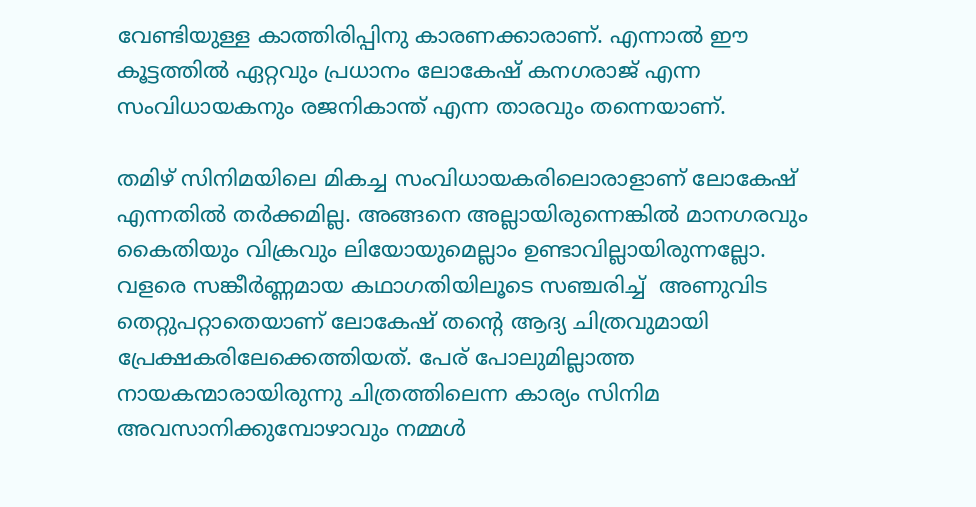വേണ്ടിയുള്ള കാത്തിരിപ്പിനു കാരണക്കാരാണ്. എന്നാൽ ഈ കൂട്ടത്തിൽ ഏറ്റവും പ്രധാനം ലോകേഷ് കനഗരാജ് എന്ന സംവിധായകനും രജനികാന്ത് എന്ന താരവും തന്നെയാണ്.

തമിഴ് സിനിമയിലെ മികച്ച സംവിധായകരിലൊരാളാണ് ലോകേഷ് എന്നതിൽ തർക്കമില്ല. അങ്ങനെ അല്ലായിരുന്നെങ്കിൽ മാനഗരവും കൈതിയും വിക്രവും ലിയോയുമെല്ലാം ഉണ്ടാവില്ലായിരുന്നല്ലോ. വളരെ സങ്കീർണ്ണമായ കഥാഗതിയിലൂടെ സഞ്ചരിച്ച്  അണുവിട തെറ്റുപറ്റാതെയാണ് ലോകേഷ് തന്റെ ആദ്യ ചിത്രവുമായി പ്രേക്ഷകരിലേക്കെത്തിയത്. പേര് പോലുമില്ലാത്ത നായകന്മാരായിരുന്നു ചിത്രത്തിലെന്ന കാര്യം സിനിമ അവസാനിക്കുമ്പോഴാവും നമ്മൾ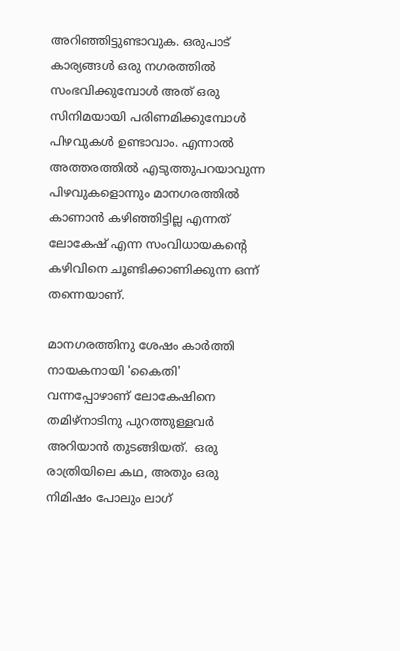അറിഞ്ഞിട്ടുണ്ടാവുക. ഒരുപാട് കാര്യങ്ങൾ ഒരു നഗരത്തിൽ സംഭവിക്കുമ്പോൾ അത് ഒരു സിനിമയായി പരിണമിക്കുമ്പോൾ പിഴവുകൾ ഉണ്ടാവാം. എന്നാൽ അത്തരത്തിൽ എടുത്തുപറയാവുന്ന പിഴവുകളൊന്നും മാനഗരത്തിൽ കാണാൻ കഴിഞ്ഞിട്ടില്ല എന്നത് ലോകേഷ് എന്ന സംവിധായകന്റെ കഴിവിനെ ചൂണ്ടിക്കാണിക്കുന്ന ഒന്ന് തന്നെയാണ്.

മാനഗരത്തിനു ശേഷം കാർത്തി നായകനായി 'കൈതി' വന്നപ്പോഴാണ് ലോകേഷിനെ തമിഴ്നാടിനു പുറത്തുള്ളവർ അറിയാൻ തുടങ്ങിയത്.  ഒരു രാത്രിയിലെ കഥ, അതും ഒരു നിമിഷം പോലും ലാഗ്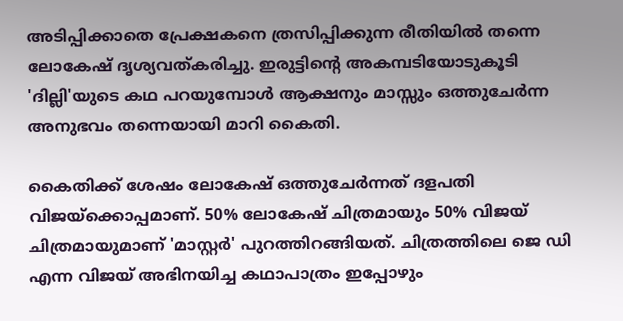അടിപ്പിക്കാതെ പ്രേക്ഷകനെ ത്രസിപ്പിക്കുന്ന രീതിയിൽ തന്നെ ലോകേഷ് ദൃശ്യവത്കരിച്ചു. ഇരുട്ടിന്റെ അകമ്പടിയോടുകൂടി 'ദില്ലി'യുടെ കഥ പറയുമ്പോൾ ആക്ഷനും മാസ്സും ഒത്തുചേർന്ന അനുഭവം തന്നെയായി മാറി കൈതി.

കൈതിക്ക് ശേഷം ലോകേഷ് ഒത്തുചേർന്നത് ദളപതി വിജയ്ക്കൊപ്പമാണ്. 50% ലോകേഷ് ചിത്രമായും 50% വിജയ് ചിത്രമായുമാണ് 'മാസ്റ്റർ' പുറത്തിറങ്ങിയത്. ചിത്രത്തിലെ ജെ ഡി എന്ന വിജയ് അഭിനയിച്ച കഥാപാത്രം ഇപ്പോഴും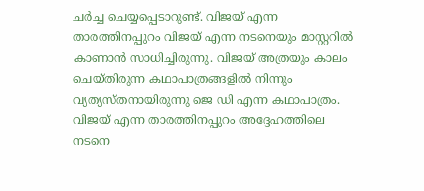ചർച്ച ചെയ്യപ്പെടാറുണ്ട്. വിജയ് എന്ന താരത്തിനപ്പുറം വിജയ് എന്ന നടനെയും മാസ്റ്ററിൽ കാണാൻ സാധിച്ചിരുന്നു. വിജയ് അത്രയും കാലം ചെയ്തിരുന്ന കഥാപാത്രങ്ങളിൽ നിന്നും വ്യത്യസ്തനായിരുന്നു ജെ ഡി എന്ന കഥാപാത്രം. വിജയ് എന്ന താരത്തിനപ്പുറം അദ്ദേഹത്തിലെ നടനെ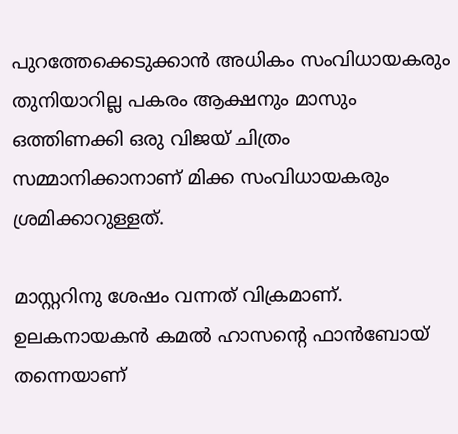പുറത്തേക്കെടുക്കാൻ അധികം സംവിധായകരും തുനിയാറില്ല പകരം ആക്ഷനും മാസും ഒത്തിണക്കി ഒരു വിജയ് ചിത്രം സമ്മാനിക്കാനാണ് മിക്ക സംവിധായകരും ശ്രമിക്കാറുള്ളത്.

മാസ്റ്ററിനു ശേഷം വന്നത് വിക്രമാണ്. ഉലകനായകൻ കമൽ ഹാസന്റെ ഫാൻബോയ് തന്നെയാണ്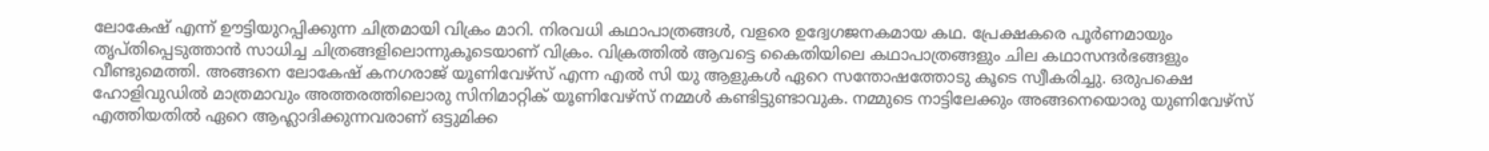ലോകേഷ് എന്ന് ഊട്ടിയുറപ്പിക്കുന്ന ചിത്രമായി വിക്രം മാറി. നിരവധി കഥാപാത്രങ്ങൾ, വളരെ ഉദ്വേഗജനകമായ കഥ. പ്രേക്ഷകരെ പൂർണമായും തൃപ്തിപ്പെടുത്താൻ സാധിച്ച ചിത്രങ്ങളിലൊന്നുകൂടെയാണ് വിക്രം. വിക്രത്തിൽ ആവട്ടെ കൈതിയിലെ കഥാപാത്രങ്ങളും ചില കഥാസന്ദർഭങ്ങളും വീണ്ടുമെത്തി. അങ്ങനെ ലോകേഷ് കനഗരാജ് യൂണിവേഴ്‌സ് എന്ന എൽ സി യു ആളുകൾ ഏറെ സന്തോഷത്തോടു കൂടെ സ്വീകരിച്ചു. ഒരുപക്ഷെ ഹോളിവുഡിൽ മാത്രമാവും അത്തരത്തിലൊരു സിനിമാറ്റിക് യൂണിവേഴ്‌സ് നമ്മൾ കണ്ടിട്ടുണ്ടാവുക. നമ്മുടെ നാട്ടിലേക്കും അങ്ങനെയൊരു യുണിവേഴ്‌സ് എത്തിയതിൽ ഏറെ ആഹ്ലാദിക്കുന്നവരാണ് ഒട്ടുമിക്ക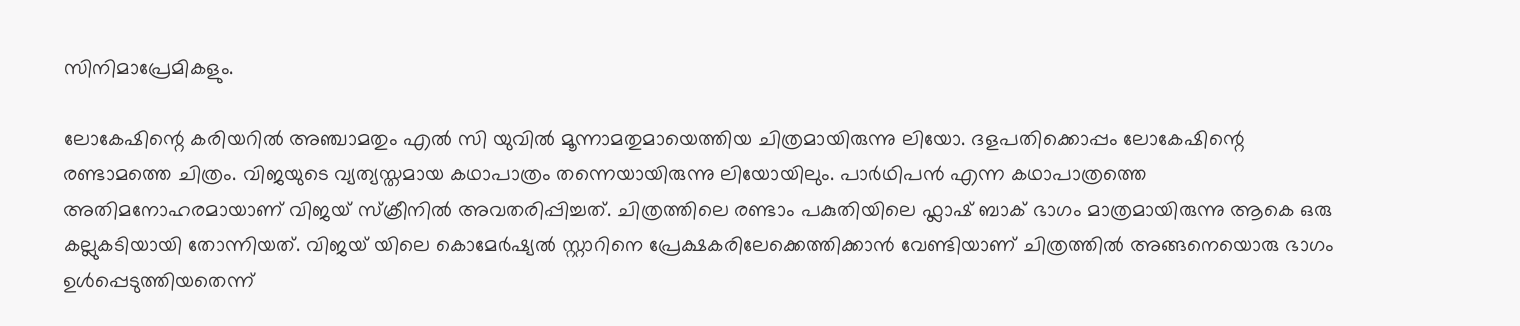സിനിമാപ്രേമികളും.

ലോകേഷിന്റെ കരിയറിൽ അഞ്ചാമതും എൽ സി യുവിൽ മൂന്നാമതുമായെത്തിയ ചിത്രമായിരുന്നു ലിയോ. ദളപതിക്കൊപ്പം ലോകേഷിന്റെ രണ്ടാമത്തെ ചിത്രം. വിജയുടെ വ്യത്യസ്തമായ കഥാപാത്രം തന്നെയായിരുന്നു ലിയോയിലും. പാർഥിപൻ എന്ന കഥാപാത്രത്തെ അതിമനോഹരമായാണ് വിജയ് സ്‌ക്രീനിൽ അവതരിപ്പിച്ചത്. ചിത്രത്തിലെ രണ്ടാം പകുതിയിലെ ഫ്ലാഷ് ബാക് ഭാഗം മാത്രമായിരുന്നു ആകെ ഒരു കല്ലുകടിയായി തോന്നിയത്. വിജയ് യിലെ കൊമേർഷ്യൽ സ്റ്റാറിനെ പ്രേക്ഷകരിലേക്കെത്തിക്കാൻ വേണ്ടിയാണ് ചിത്രത്തിൽ അങ്ങനെയൊരു ഭാഗം ഉൾപ്പെടുത്തിയതെന്ന്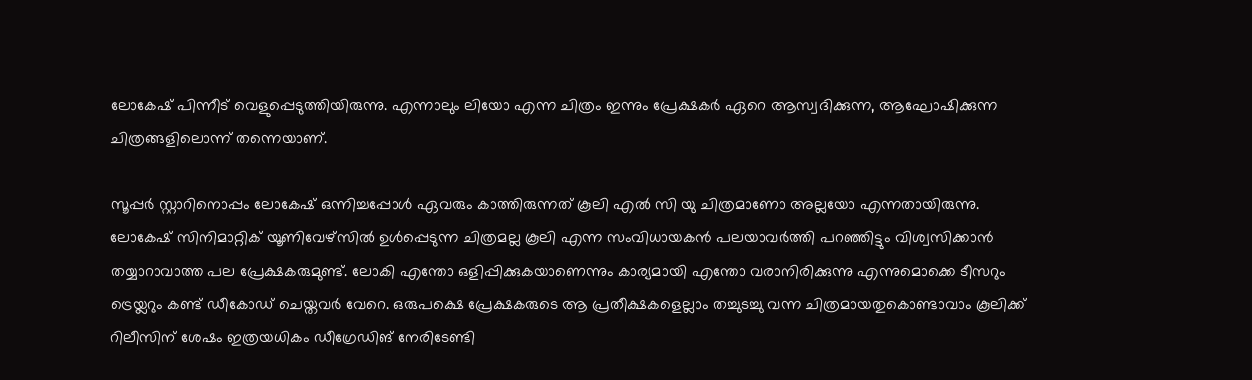ലോകേഷ് പിന്നീട് വെളുപ്പെടുത്തിയിരുന്നു. എന്നാലും ലിയോ എന്ന ചിത്രം ഇന്നും പ്രേക്ഷകർ ഏറെ ആസ്വദിക്കുന്ന, ആഘോഷിക്കുന്ന ചിത്രങ്ങളിലൊന്ന് തന്നെയാണ്.

സൂപ്പർ സ്റ്റാറിനൊപ്പം ലോകേഷ് ഒന്നിച്ചപ്പോൾ ഏവരും കാത്തിരുന്നത് കൂലി എൽ സി യു ചിത്രമാണോ അല്ലയോ എന്നതായിരുന്നു. ലോകേഷ് സിനിമാറ്റിക് യൂണിവേഴ്സിൽ ഉൾപ്പെടുന്ന ചിത്രമല്ല കൂലി എന്ന സംവിധായകൻ പലയാവർത്തി പറഞ്ഞിട്ടും വിശ്വസിക്കാൻ തയ്യാറാവാത്ത പല പ്രേക്ഷകരുമുണ്ട്. ലോകി എന്തോ ഒളിപ്പിക്കുകയാണെന്നും കാര്യമായി എന്തോ വരാനിരിക്കുന്നു എന്നുമൊക്കെ ടീസറും ട്രെയ്ലറും കണ്ട് ഡീകോഡ് ചെയ്തവർ വേറെ. ഒരുപക്ഷെ പ്രേക്ഷകരുടെ ആ പ്രതീക്ഷകളെല്ലാം തച്ചുടച്ചു വന്ന ചിത്രമായതുകൊണ്ടാവാം കൂലിക്ക് റിലീസിന് ശേഷം ഇത്രയധികം ഡീഗ്രേഡിങ് നേരിടേണ്ടി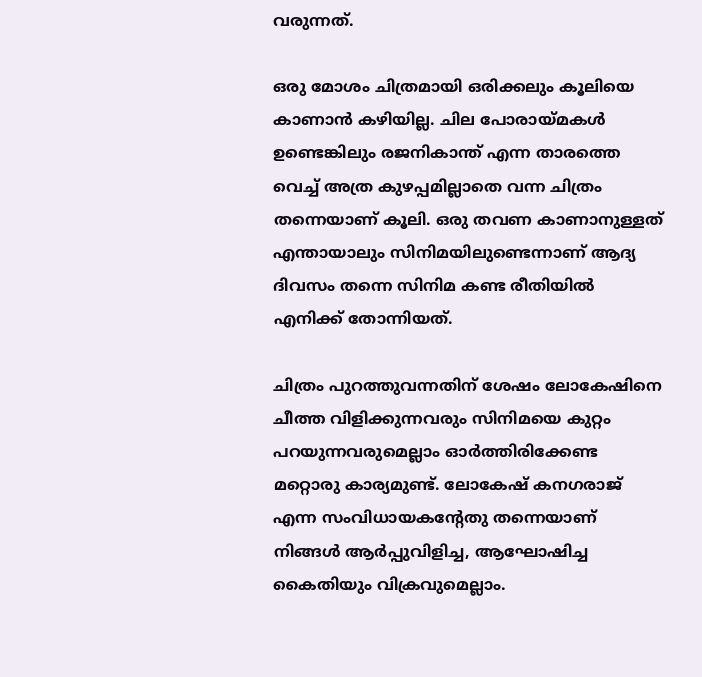വരുന്നത്.

ഒരു മോശം ചിത്രമായി ഒരിക്കലും കൂലിയെ കാണാൻ കഴിയില്ല. ചില പോരായ്മകൾ ഉണ്ടെങ്കിലും രജനികാന്ത് എന്ന താരത്തെ വെച്ച് അത്ര കുഴപ്പമില്ലാതെ വന്ന ചിത്രം തന്നെയാണ് കൂലി. ഒരു തവണ കാണാനുള്ളത് എന്തായാലും സിനിമയിലുണ്ടെന്നാണ് ആദ്യ ദിവസം തന്നെ സിനിമ കണ്ട രീതിയിൽ എനിക്ക് തോന്നിയത്.

ചിത്രം പുറത്തുവന്നതിന് ശേഷം ലോകേഷിനെ ചീത്ത വിളിക്കുന്നവരും സിനിമയെ കുറ്റം പറയുന്നവരുമെല്ലാം ഓർത്തിരിക്കേണ്ട മറ്റൊരു കാര്യമുണ്ട്. ലോകേഷ് കനഗരാജ് എന്ന സംവിധായകന്റേതു തന്നെയാണ് നിങ്ങൾ ആർപ്പുവിളിച്ച, ആഘോഷിച്ച കൈതിയും വിക്രവുമെല്ലാം.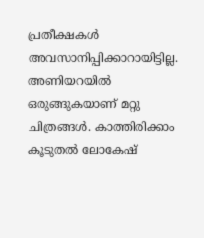പ്രതീക്ഷകൾ അവസാനിപ്പിക്കാറായിട്ടില്ല. അണിയറയിൽ ഒരുങ്ങുകയാണ് മറ്റു ചിത്രങ്ങൾ. കാത്തിരിക്കാം കൂടുതൽ ലോകേഷ്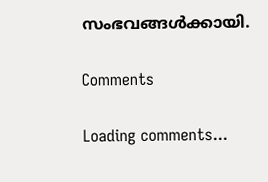സംഭവങ്ങൾക്കായി.

Comments

Loading comments...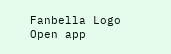Fanbella Logo
Open app